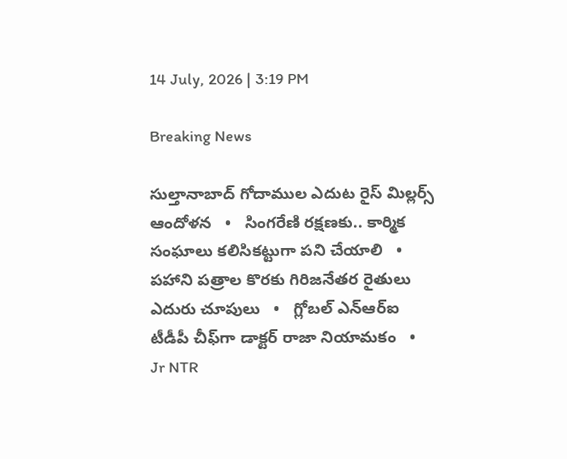14 July, 2026 | 3:19 PM

Breaking News

సుల్తానాబాద్ గోదాముల ఎదుట రైస్ మిల్లర్స్ ఆందోళన   •   సింగరేణి రక్షణకు.. కార్మిక సంఘాలు కలిసికట్టుగా పని చేయాలి   •   పహాని పత్రాల కొరకు గిరిజనేతర రైతులు ఎదురు చూపులు   •   గ్లోబల్ ఎన్‌ఆర్‌ఐ టీడీపీ చీఫ్‌గా డాక్టర్ రాజా నియామకం   •   Jr NTR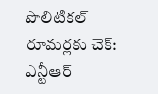పొలిటికల్ రూమర్లకు చెక్: ఎన్టీఆర్‌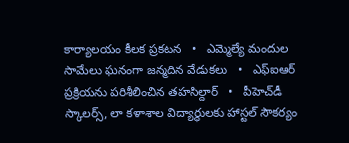కార్యాలయం కీలక ప్రకటన   •   ఎమ్మెల్యే మందుల సామేలు ఘనంగా జన్మదిన వేడుకలు   •   ఎఫ్ఐఆర్ ప్రక్రియను పరిశీలించిన తహసిల్దార్   •   పీహెచ్‌డీ స్కాలర్స్, లా కళాశాల విద్యార్థులకు హాస్టల్ సౌకర్యం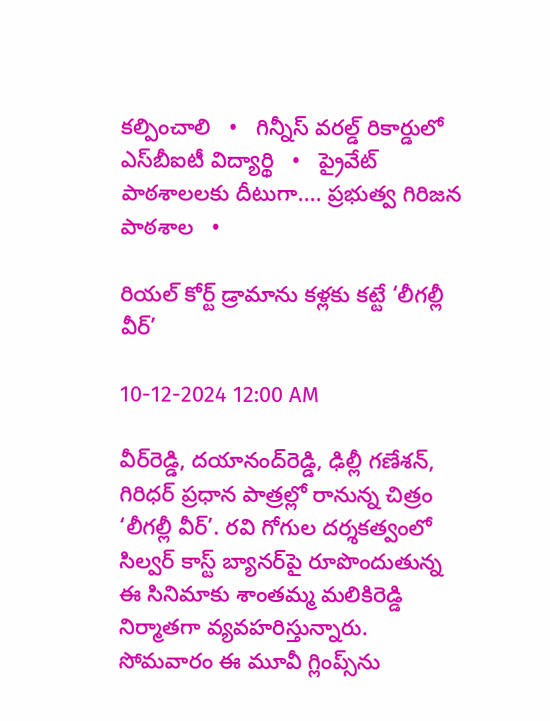కల్పించాలి   •   గిన్నీస్ వరల్డ్ రికార్డులో ఎస్‌బీఐటీ విద్యార్థి   •   ప్రైవేట్ పాఠశాలలకు దీటుగా.... ప్రభుత్వ గిరిజన పాఠశాల   •

రియల్ కోర్ట్ డ్రామాను కళ్లకు కట్టే ‘లీగల్లీ వీర్’

10-12-2024 12:00 AM

వీర్‌రెడ్డి, దయానంద్‌రెడ్డి, ఢిల్లీ గణేశన్, గిరిధర్ ప్రధాన పాత్రల్లో రానున్న చిత్రం ‘లీగల్లీ వీర్’. రవి గోగుల దర్శకత్వంలో సిల్వర్ కాస్ట్ బ్యానర్‌పై రూపొందుతున్న ఈ సినిమాకు శాంతమ్మ మలికిరెడ్డి నిర్మాతగా వ్యవహరిస్తున్నారు. సోమవారం ఈ మూవీ గ్లింప్స్‌ను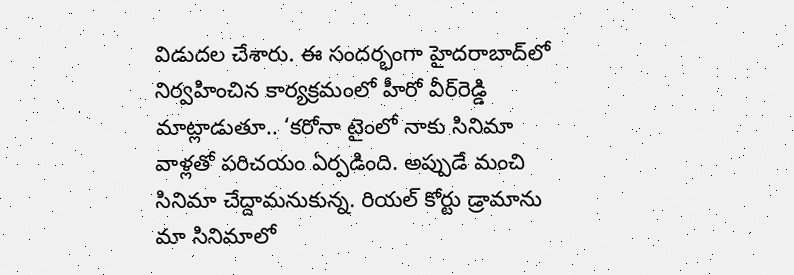విడుదల చేశారు. ఈ సందర్భంగా హైదరాబాద్‌లో నిర్వహించిన కార్యక్రమంలో హీరో వీర్‌రెడ్డి మాట్లాడుతూ.. ‘కరోనా టైంలో నాకు సినిమా వాళ్లతో పరిచయం ఏర్పడింది. అప్పుడే మంచి సినిమా చేద్దామనుకున్న. రియల్ కోర్టు డ్రామాను మా సినిమాలో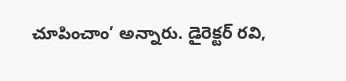చూపించాం’ అన్నారు. డైరెక్టర్ రవి,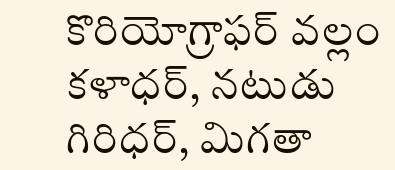కొరియోగ్రాఫర్ వల్లం కళాధర్, నటుడు గిరిధర్, మిగతా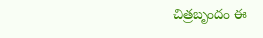చిత్రబృందం ఈ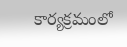కార్యక్రమంలో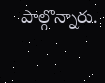పాల్గొన్నారు.